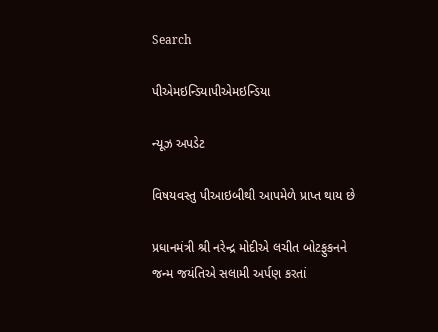Search

પીએમઇન્ડિયાપીએમઇન્ડિયા

ન્યૂઝ અપડેટ

વિષયવસ્તુ પીઆઇબીથી આપમેળે પ્રાપ્ત થાય છે

પ્રધાનમંત્રી શ્રી નરેન્દ્ર મોદીએ લચીત બોટફુકનને જન્મ જયંતિએ સલામી અર્પણ કરતાં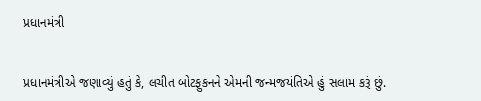પ્રધાનમંત્રી


પ્રધાનમંત્રીએ જણાવ્યું હતું કે, લચીત બોટફુકનને એમની જન્મજયંતિએ હું સલામ કરૂં છું.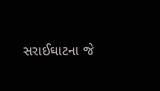સરાઈઘાટના જે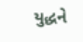યુદ્ધને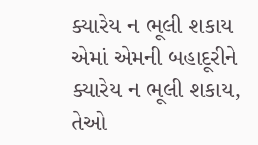ક્યારેય ન ભૂલી શકાય એમાં એમની બહાદૂરીને ક્યારેય ન ભૂલી શકાય, તેઓ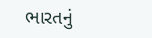ભારતનું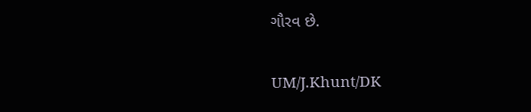ગૌરવ છે.

UM/J.Khunt/DK